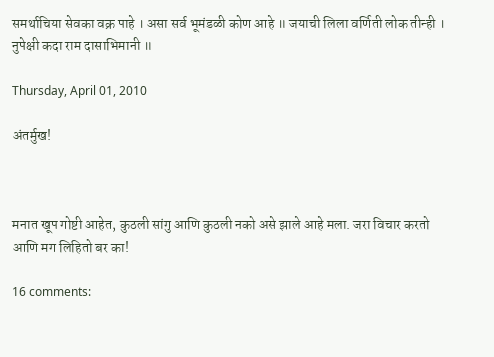समर्थाचिया सेवका वक्र पाहे । असा सर्व भूमंडळी कोण आहे ॥ जयाची लिला वर्णिती लोक तीन्ही । नुपेक्षी कदा राम दासाभिमानी ॥

Thursday, April 01, 2010

अंतर्मुख!



मनात खूप गोष्टी आहेत, कुठली सांगु आणि कुठली नको असे झाले आहे मला. जरा विचार करतो आणि मग लिहितो बर का!

16 comments: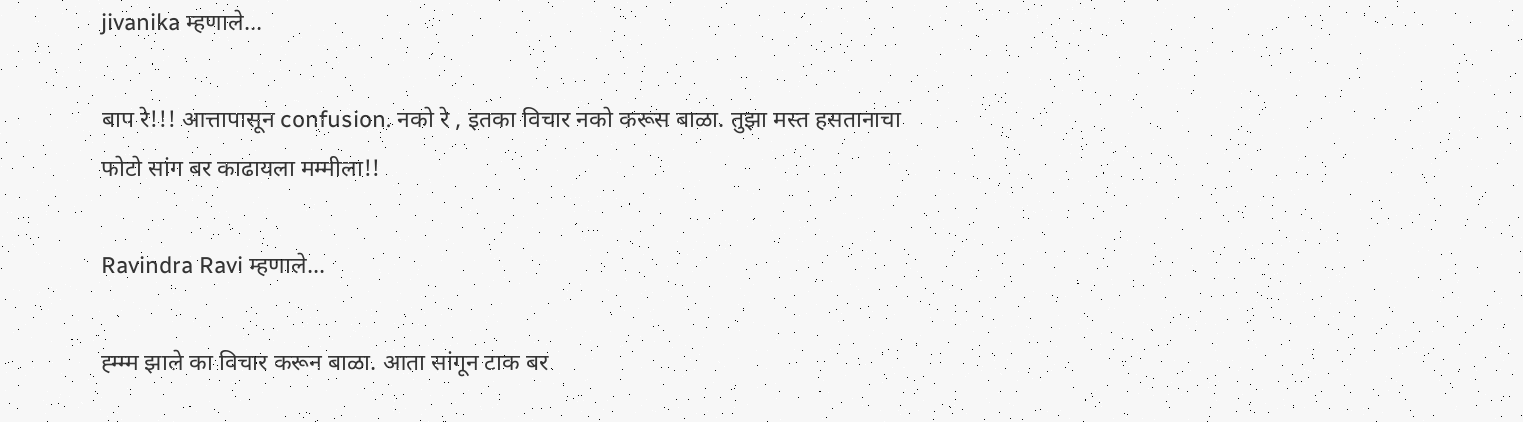jivanika म्हणाले...

बाप रे!!! आत्तापासून confusion. नको रे , इतका विचार नको करूस बाळा. तुझा मस्त हसतानाचा फोटो सांग बर काढायला मम्मीला!!

Ravindra Ravi म्हणाले...

ह्म्म्म झाले का विचार करून बाळा. आता सांगून टाक बर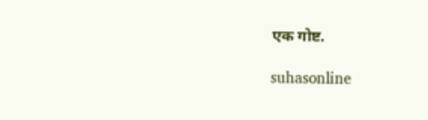एक गोष्ट.

suhasonline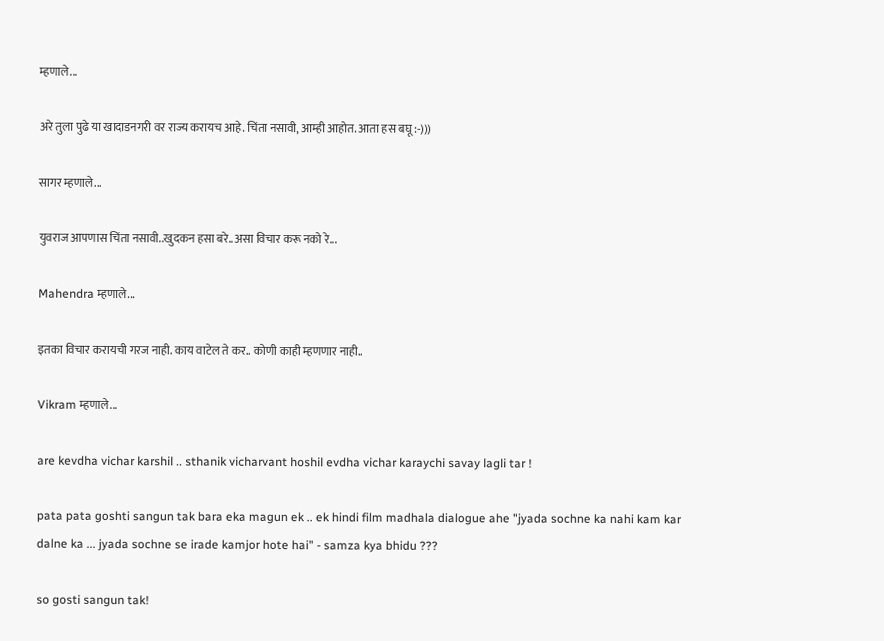म्हणाले...

अरे तुला पुढे या खादाडनगरी वर राज्य करायच आहे. चिंता नसावी, आम्ही आहोत. आता हस बघू :-)))

सागर म्हणाले...

युवराज आपणास चिंता नसावी..खुदकन हसा बरे..असा विचार करू नको रे...

Mahendra म्हणाले...

इतका विचार करायची गरज नाही. काय वाटेल ते कर.. कोणी काही म्हणणार नाही..

Vikram म्हणाले...

are kevdha vichar karshil .. sthanik vicharvant hoshil evdha vichar karaychi savay lagli tar !

pata pata goshti sangun tak bara eka magun ek .. ek hindi film madhala dialogue ahe "jyada sochne ka nahi kam kar dalne ka ... jyada sochne se irade kamjor hote hai" - samza kya bhidu ???

so gosti sangun tak!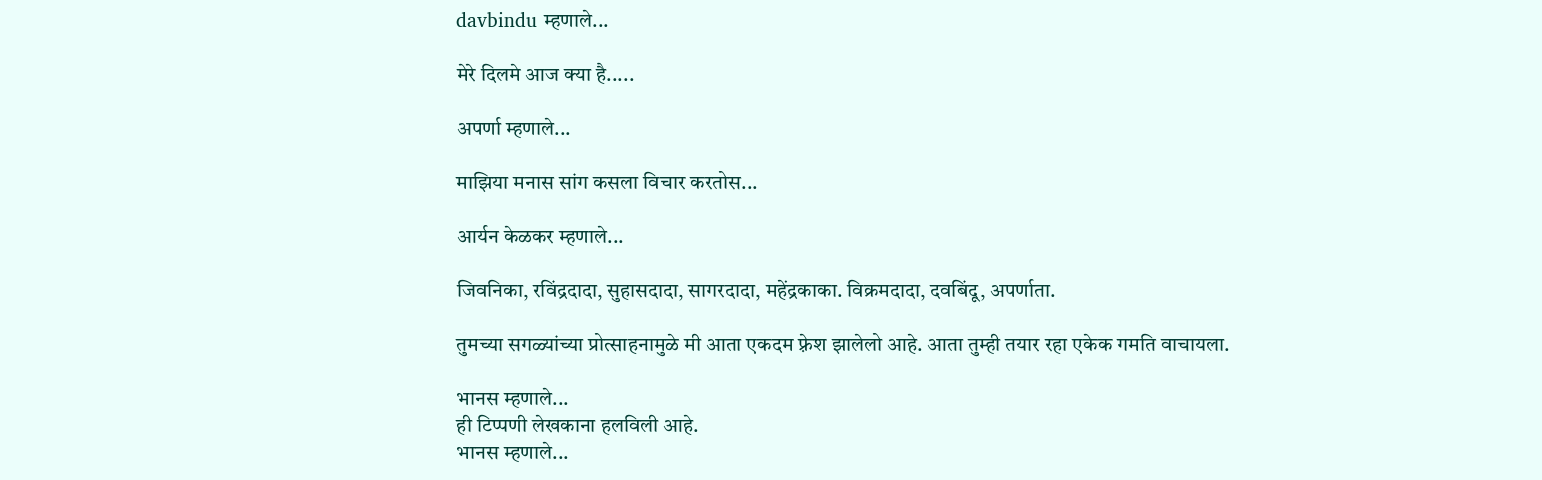davbindu म्हणाले...

मेरे दिलमे आज क्या है.....

अपर्णा म्हणाले...

माझिया मनास सांग कसला विचार करतोस...

आर्यन केळकर म्हणाले...

जिवनिका, रविंद्रदादा, सुहासदादा, सागरदादा, महेंद्रकाका. विक्रमदादा, दवबिंदू, अपर्णाता.

तुमच्या सगळ्यांच्या प्रोत्साहनामुळे मी आता एकदम फ़्रेश झालेलो आहे. आता तुम्ही तयार रहा एकेक गमति वाचायला.

भानस म्हणाले...
ही टिप्पणी लेखकाना हलविली आहे.
भानस म्हणाले...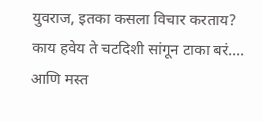युवराज, इतका कसला विचार करताय? काय हवेय ते चटदिशी सांगून टाका बरं.... आणि मस्त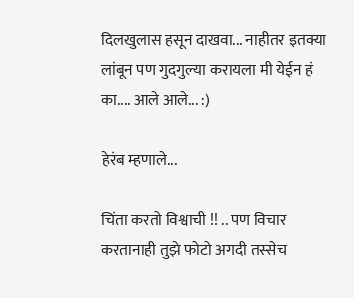दिलखुलास हसून दाखवा... नाहीतर इतक्या लांबून पण गुदगुल्या करायला मी येईन हं का.... आले आले... :)

हेरंब म्हणाले...

चिंता करतो विश्वाची !! .. पण विचार करतानाही तुझे फोटो अगदी तस्सेच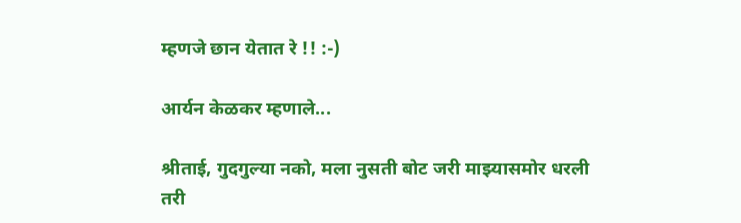म्हणजे छान येतात रे !! :-)

आर्यन केळकर म्हणाले...

श्रीताई, गुदगुल्या नको, मला नुसती बोट जरी माझ्यासमोर धरली तरी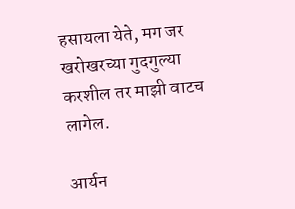हसायला येते, मग जर खरोखरच्या गुदगुल्या करशील तर माझी वाटच लागेल.

आर्यन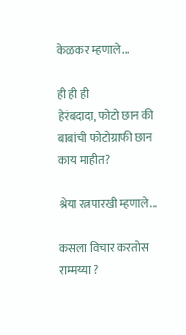केळकर म्हणाले...

ही ही ही
हेरंबदादा, फोटो छान की बाबांची फोटोग्राफी छान काय माहीत?

श्रेया रत्नपारखी म्हणाले...

कसला विचार करतोस राम्मय्या ?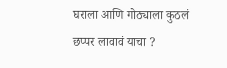घराला आणि गोठ्याला कुठलं छप्पर लावावं याचा ?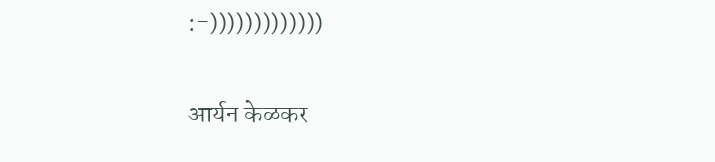:-)))))))))))))

आर्यन केळकर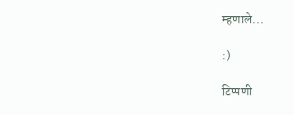म्हणाले...

:)

टिप्पणी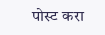पोस्ट करा